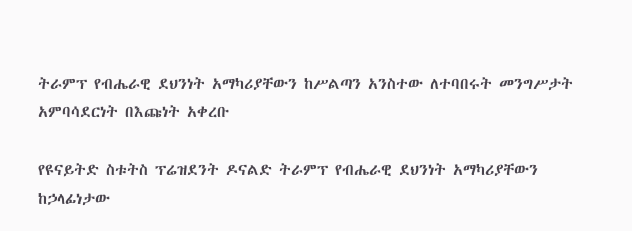ትራምፕ የብሔራዊ ደህንነት አማካሪያቸውን ከሥልጣን አንስተው ለተባበሩት መንግሥታት አምባሳደርነት በእጩነት አቀረቡ

የዩናይትድ ስቱትስ ፕሬዝደንት ዶናልድ ትራምፕ የብሔራዊ ደህንነት አማካሪያቸውን ከኃላፊነታው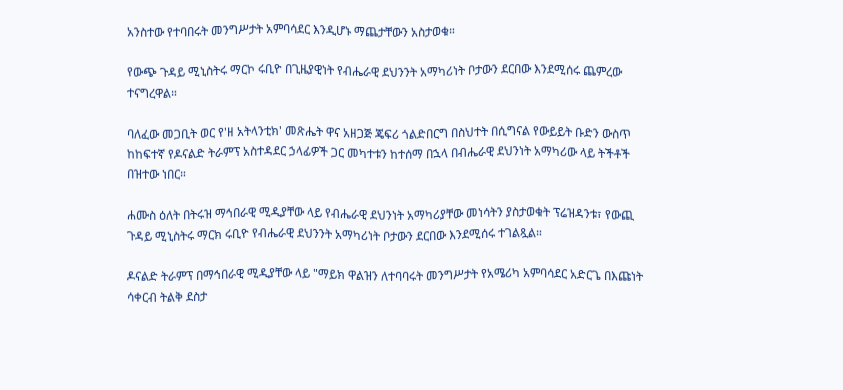አንስተው የተባበሩት መንግሥታት አምባሳደር እንዲሆኑ ማጨታቸውን አስታወቁ።

የውጭ ጉዳይ ሚኒስትሩ ማርኮ ሩቢዮ በጊዜያዊነት የብሔራዊ ደህንንት አማካሪነት ቦታውን ደርበው እንደሚሰሩ ጨምረው ተናግረዋል።

ባለፈው መጋቢት ወር የ'ዘ አትላንቲክ' መጽሔት ዋና አዘጋጅ ጄፍሪ ጎልድበርግ በስህተት በሲግናል የውይይት ቡድን ውስጥ ከከፍተኛ የዶናልድ ትራምፕ አስተዳደር ኃላፊዎች ጋር መካተቱን ከተሰማ በኋላ በብሔራዊ ደህንነት አማካሪው ላይ ትችቶች በዝተው ነበር።

ሐሙስ ዕለት በትሩዝ ማኅበራዊ ሚዲያቸው ላይ የብሔራዊ ደህንነት አማካሪያቸው መነሳትን ያስታወቁት ፕሬዝዳንቱ፣ የውጪ ጉዳይ ሚኒስትሩ ማርክ ሩቢዮ የብሔራዊ ደህንንት አማካሪነት ቦታውን ደርበው እንደሚሰሩ ተገልጿል።

ዶናልድ ትራምፕ በማኅበራዊ ሚዲያቸው ላይ "ማይክ ዋልዝን ለተባባሩት መንግሥታት የአሜሪካ አምባሳደር አድርጌ በእጩነት ሳቀርብ ትልቅ ደስታ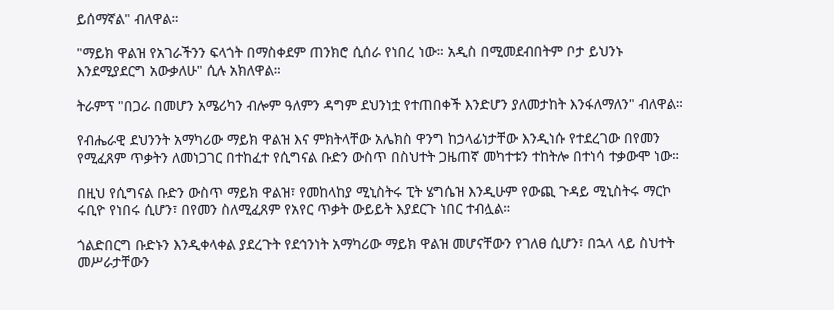ይሰማኛል" ብለዋል።

"ማይክ ዋልዝ የአገራችንን ፍላጎት በማስቀደም ጠንክሮ ሲሰራ የነበረ ነው። አዲስ በሚመደብበትም ቦታ ይህንኑ እንደሚያደርግ አውቃለሁ" ሲሉ አክለዋል።

ትራምፕ "በጋራ በመሆን አሜሪካን ብሎም ዓለምን ዳግም ደህንነቷ የተጠበቀች እንድሆን ያለመታከት እንፋለማለን" ብለዋል።

የብሔራዊ ደህንንት አማካሪው ማይክ ዋልዝ እና ምክትላቸው አሌክስ ዋንግ ከኃላፊነታቸው እንዲነሱ የተደረገው በየመን የሚፈጸም ጥቃትን ለመነጋገር በተከፈተ የሲግናል ቡድን ውስጥ በስህተት ጋዜጠኛ መካተቱን ተከትሎ በተነሳ ተቃውሞ ነው።

በዚህ የሲግናል ቡድን ውስጥ ማይክ ዋልዝ፣ የመከላከያ ሚኒስትሩ ፒት ሄግሴዝ እንዲሁም የውጪ ጉዳይ ሚኒስትሩ ማርኮ ሩቢዮ የነበሩ ሲሆን፣ በየመን ስለሚፈጸም የአየር ጥቃት ውይይት እያደርጉ ነበር ተብሏል።

ጎልድበርግ ቡድኑን እንዲቀላቀል ያደረጉት የደኅንነት አማካሪው ማይክ ዋልዝ መሆናቸውን የገለፀ ሲሆን፣ በኋላ ላይ ስህተት መሥራታቸውን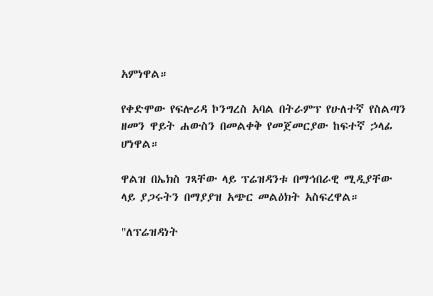አምነዋል።

የቀድሞው የፍሎሪዳ ኮንግረስ አባል በትራምፕ የሁለተኛ የስልጣን ዘመን ዋይት ሐውስን በመልቀቅ የመጀመርያው ከፍተኛ ኃላፊ ሆነዋል።

ዋልዝ በኤክስ ገጻቸው ላይ ፕሬዝዳንቱ በማኅበራዊ ሚዲያቸው ላይ ያጋሩትን በማያያዝ አጭር መልዕክት አስፍረዋል።

"ለፕሬዝዳነት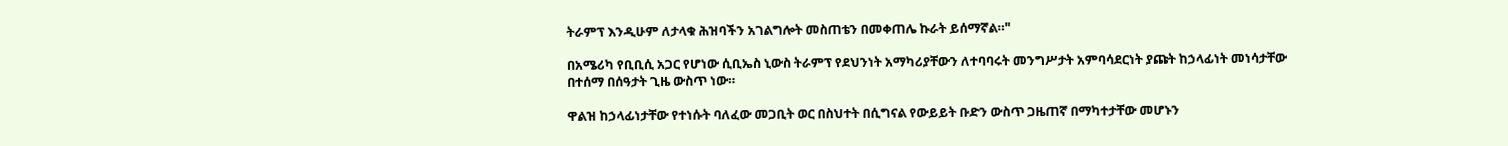ትራምፕ እንዲሁም ለታላቁ ሕዝባችን አገልግሎት መስጠቴን በመቀጠሌ ኩራት ይሰማኛል።"

በአሜሪካ የቢቢሲ አጋር የሆነው ሲቢኤስ ኒውስ ትራምፕ የደህንነት አማካሪያቸውን ለተባባሩት መንግሥታት አምባሳደርነት ያጩት ከኃላፊነት መነሳታቸው በተሰማ በሰዓታት ጊዜ ውስጥ ነው።

ዋልዝ ከኃላፊነታቸው የተነሱት ባለፈው መጋቢት ወር በስህተት በሲግናል የውይይት ቡድን ውስጥ ጋዜጠኛ በማካተታቸው መሆኑን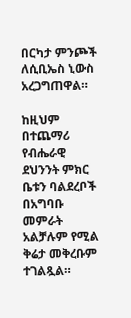በርካታ ምንጮች ለሲቢኤስ ኒውስ አረጋግጠዋል።

ከዚህም በተጨማሪ የብሔራዊ ደህንንት ምክር ቤቱን ባልደረቦች በአግባቡ መምራት አልቻሉም የሚል ቅሬታ መቅረቡም ተገልጿል።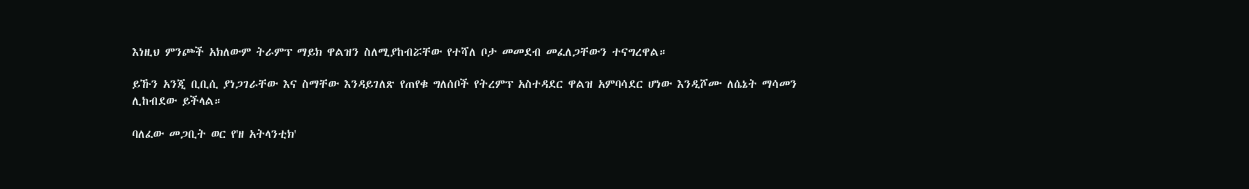እነዚህ ምንጮች አክለውም ትራምፕ ማይክ ዋልዝን ስለሚያከብሯቸው የተሻለ ቦታ መመደብ መፈለጋቸውን ተናግረዋል።

ይኹን አንጂ ቢቢሲ ያነጋገራቸው እና ስማቸው እንዳይገለጽ የጠየቁ ግለሰቦች የትረምፕ አስተዳደር ዋልዝ አምባሳደር ሆነው እንዲሾሙ ለሴኔት ማሳመን ሊከብደው ይችላል።

ባለፈው መጋቢት ወር የ'ዘ አትላንቲክ'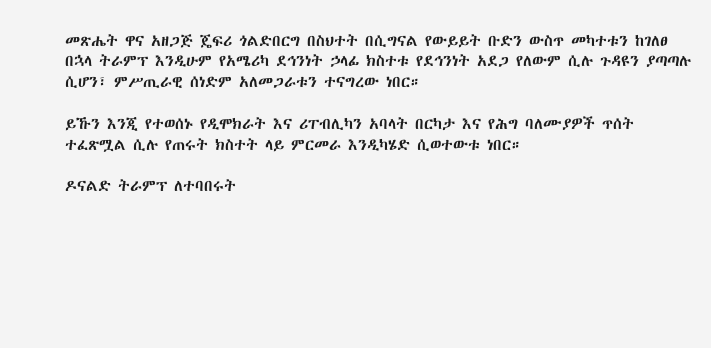መጽሔት ዋና አዘጋጅ ጄፍሪ ጎልድበርግ በስህተት በሲግናል የውይይት ቡድን ውስጥ መካተቱን ከገለፀ በኋላ ትራምፕ እንዲሁም የአሜሪካ ደኅንነት ኃላፊ ክስተቱ የደኅንነት አደጋ የለውም ሲሉ ጉዳዩን ያጣጣሉ ሲሆን፣ ምሥጢራዊ ሰነድም አለመጋራቱን ተናግረው ነበር።

ይኹን እንጂ የተወሰኑ የዲሞክራት እና ሪፐብሊካን አባላት በርካታ እና የሕግ ባለሙያዎች ጥሰት ተፈጽሟል ሲሉ የጠሩት ክስተት ላይ ምርመራ እንዲካሄድ ሲወተውቱ ነበር።

ዶናልድ ትራምፕ ለተባበሩት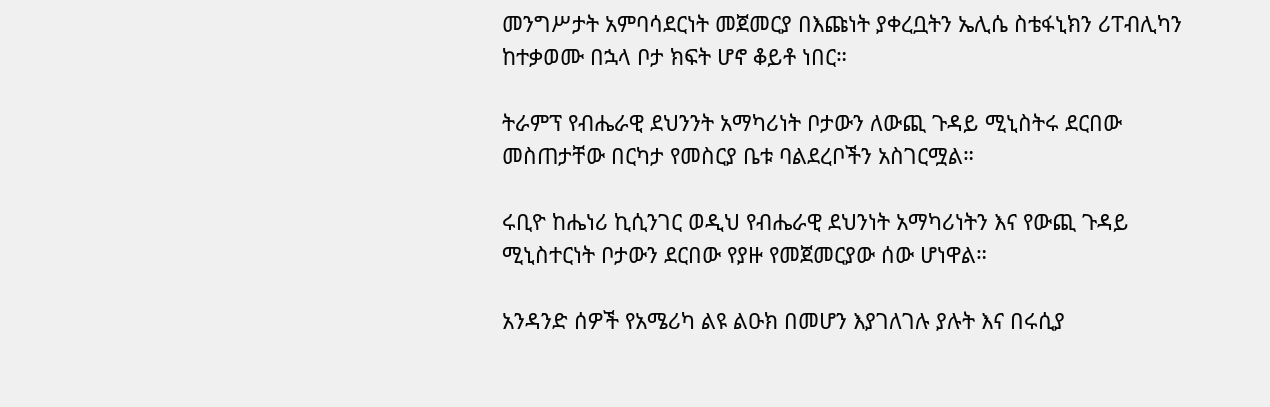መንግሥታት አምባሳደርነት መጀመርያ በእጩነት ያቀረቧትን ኤሊሴ ስቴፋኒክን ሪፐብሊካን ከተቃወሙ በኋላ ቦታ ክፍት ሆኖ ቆይቶ ነበር።

ትራምፕ የብሔራዊ ደህንንት አማካሪነት ቦታውን ለውጪ ጉዳይ ሚኒስትሩ ደርበው መስጠታቸው በርካታ የመስርያ ቤቱ ባልደረቦችን አስገርሟል።

ሩቢዮ ከሔነሪ ኪሲንገር ወዲህ የብሔራዊ ደህንነት አማካሪነትን እና የውጪ ጉዳይ ሚኒስተርነት ቦታውን ደርበው የያዙ የመጀመርያው ሰው ሆነዋል።

አንዳንድ ሰዎች የአሜሪካ ልዩ ልዑክ በመሆን እያገለገሉ ያሉት እና በሩሲያ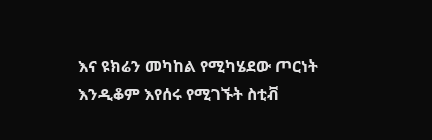እና ዩክሬን መካከል የሚካሄደው ጦርነት እንዲቆም እየሰሩ የሚገኙት ስቲቭ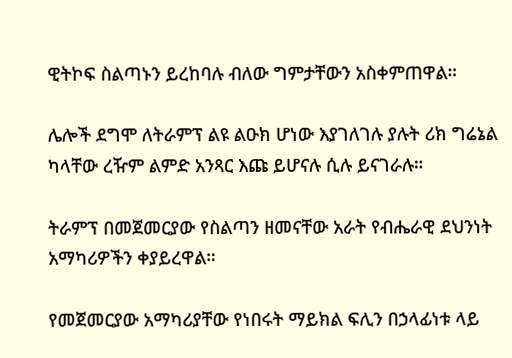ዊትኮፍ ስልጣኑን ይረከባሉ ብለው ግምታቸውን አስቀምጠዋል።

ሌሎች ደግሞ ለትራምፕ ልዩ ልዑክ ሆነው እያገለገሉ ያሉት ሪክ ግሬኔል ካላቸው ረዥም ልምድ አንጻር እጩ ይሆናሉ ሲሉ ይናገራሉ።

ትራምፕ በመጀመርያው የስልጣን ዘመናቸው አራት የብሔራዊ ደህንነት አማካሪዎችን ቀያይረዋል።

የመጀመርያው አማካሪያቸው የነበሩት ማይክል ፍሊን በኃላፊነቱ ላይ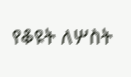የቆዩት ለሦስት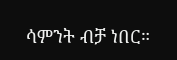ሳምንት ብቻ ነበር።